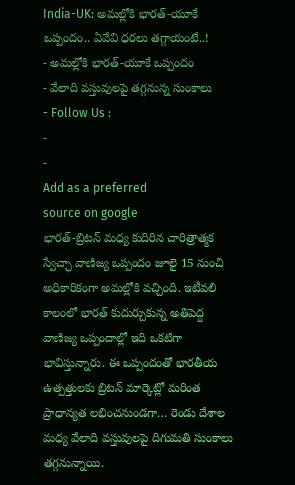India-UK: అమల్లోకి భారత్-యూకే ఒప్పందం.. ఏవేవి ధరలు తగ్గాయంటే..!
- అమల్లోకి భారత్-యూకే ఒప్పందం
- వేలాది వస్తువులపై తగ్గనున్న సుంకాలు
- Follow Us :
-
-
Add as a preferred
source on google
భారత్-బ్రిటన్ మధ్య కుదిరిన చారిత్రాత్మక స్వేచ్ఛా వాణిజ్య ఒప్పందం జూలై 15 నుంచి అధికారికంగా అమల్లోకి వచ్చింది. ఇటీవలి కాలంలో భారత్ కుదుర్చుకున్న అతిపెద్ద వాణిజ్య ఒప్పందాల్లో ఇది ఒకటిగా భావిస్తున్నారు. ఈ ఒప్పందంతో భారతీయ ఉత్పత్తులకు బ్రిటన్ మార్కెట్లో మరింత ప్రాధాన్యత లభించనుండగా… రెండు దేశాల మధ్య వేలాది వస్తువులపై దిగుమతి సుంకాలు తగ్గనున్నాయి.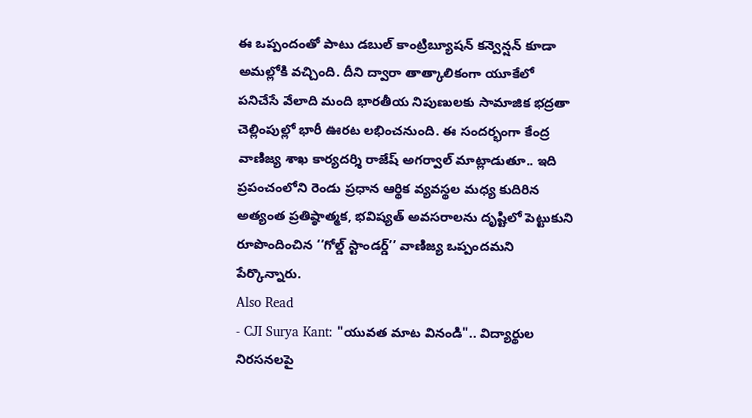ఈ ఒప్పందంతో పాటు డబుల్ కాంట్రిబ్యూషన్ కన్వెన్షన్ కూడా అమల్లోకి వచ్చింది. దీని ద్వారా తాత్కాలికంగా యూకేలో పనిచేసే వేలాది మంది భారతీయ నిపుణులకు సామాజిక భద్రతా చెల్లింపుల్లో భారీ ఊరట లభించనుంది. ఈ సందర్భంగా కేంద్ర వాణిజ్య శాఖ కార్యదర్శి రాజేష్ అగర్వాల్ మాట్లాడుతూ.. ఇది ప్రపంచంలోని రెండు ప్రధాన ఆర్థిక వ్యవస్థల మధ్య కుదిరిన అత్యంత ప్రతిష్ఠాత్మక, భవిష్యత్ అవసరాలను దృష్టిలో పెట్టుకుని రూపొందించిన ‘‘గోల్డ్ స్టాండర్డ్’’ వాణిజ్య ఒప్పందమని పేర్కొన్నారు.
Also Read
- CJI Surya Kant: "యువత మాట వినండి".. విద్యార్థుల నిరసనలపై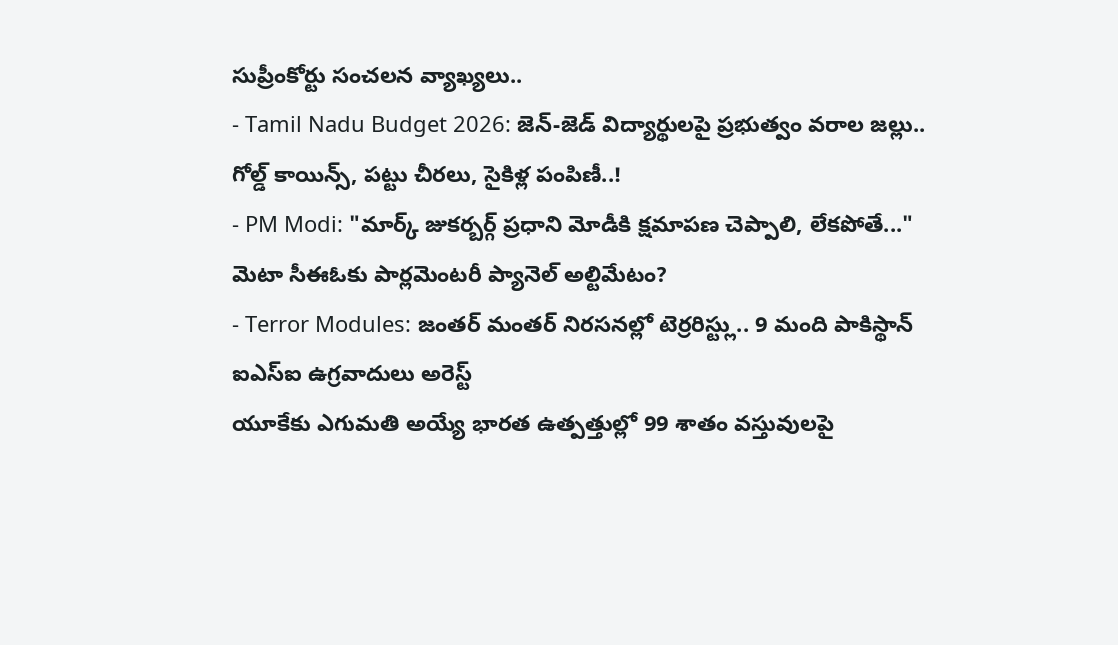సుప్రీంకోర్టు సంచలన వ్యాఖ్యలు..
- Tamil Nadu Budget 2026: జెన్-జెడ్ విద్యార్థులపై ప్రభుత్వం వరాల జల్లు.. గోల్డ్ కాయిన్స్, పట్టు చీరలు, సైకిళ్ల పంపిణీ..!
- PM Modi: "మార్క్ జుకర్బర్గ్ ప్రధాని మోడీకి క్షమాపణ చెప్పాలి, లేకపోతే..." మెటా సీఈఓకు పార్లమెంటరీ ప్యానెల్ అల్టిమేటం?
- Terror Modules: జంతర్ మంతర్ నిరసనల్లో టెర్రరిస్ట్లు.. 9 మంది పాకిస్థాన్ ఐఎస్ఐ ఉగ్రవాదులు అరెస్ట్
యూకేకు ఎగుమతి అయ్యే భారత ఉత్పత్తుల్లో 99 శాతం వస్తువులపై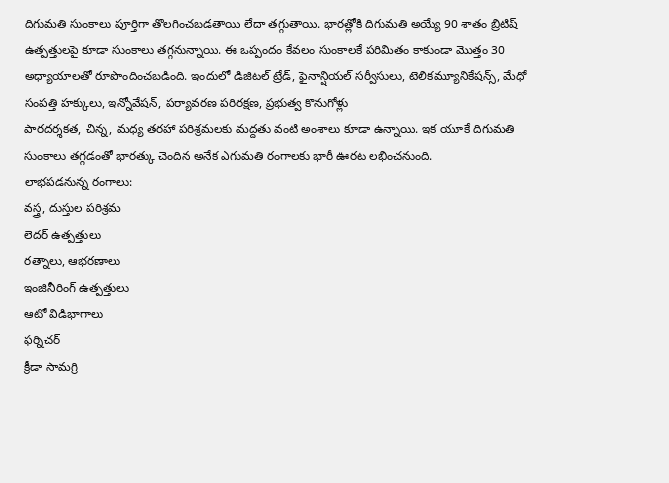దిగుమతి సుంకాలు పూర్తిగా తొలగించబడతాయి లేదా తగ్గుతాయి. భారత్లోకి దిగుమతి అయ్యే 90 శాతం బ్రిటిష్ ఉత్పత్తులపై కూడా సుంకాలు తగ్గనున్నాయి. ఈ ఒప్పందం కేవలం సుంకాలకే పరిమితం కాకుండా మొత్తం 30 అధ్యాయాలతో రూపొందించబడింది. ఇందులో డిజిటల్ ట్రేడ్, ఫైనాన్షియల్ సర్వీసులు, టెలికమ్యూనికేషన్స్, మేధో సంపత్తి హక్కులు, ఇన్నోవేషన్, పర్యావరణ పరిరక్షణ, ప్రభుత్వ కొనుగోళ్లు
పారదర్శకత, చిన్న, మధ్య తరహా పరిశ్రమలకు మద్దతు వంటి అంశాలు కూడా ఉన్నాయి. ఇక యూకే దిగుమతి సుంకాలు తగ్గడంతో భారత్కు చెందిన అనేక ఎగుమతి రంగాలకు భారీ ఊరట లభించనుంది.
లాభపడనున్న రంగాలు:
వస్త్ర, దుస్తుల పరిశ్రమ
లెదర్ ఉత్పత్తులు
రత్నాలు, ఆభరణాలు
ఇంజినీరింగ్ ఉత్పత్తులు
ఆటో విడిభాగాలు
ఫర్నిచర్
క్రీడా సామగ్రి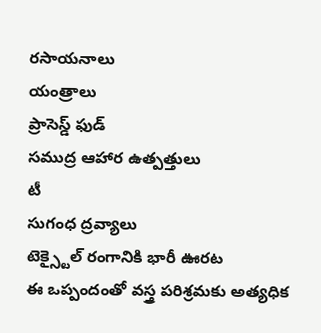రసాయనాలు
యంత్రాలు
ప్రాసెస్డ్ ఫుడ్
సముద్ర ఆహార ఉత్పత్తులు
టీ
సుగంధ ద్రవ్యాలు
టెక్స్టైల్ రంగానికి భారీ ఊరట
ఈ ఒప్పందంతో వస్త్ర పరిశ్రమకు అత్యధిక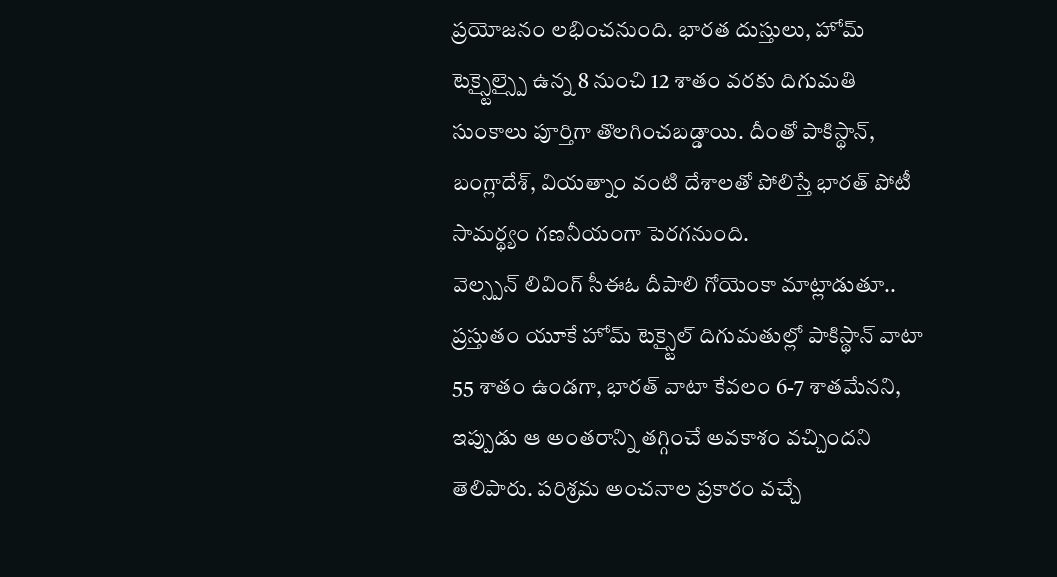ప్రయోజనం లభించనుంది. భారత దుస్తులు, హోమ్ టెక్స్టైల్స్పై ఉన్న 8 నుంచి 12 శాతం వరకు దిగుమతి సుంకాలు పూర్తిగా తొలగించబడ్డాయి. దీంతో పాకిస్థాన్, బంగ్లాదేశ్, వియత్నాం వంటి దేశాలతో పోలిస్తే భారత్ పోటీ సామర్థ్యం గణనీయంగా పెరగనుంది.
వెల్స్పన్ లివింగ్ సీఈఓ దీపాలి గోయెంకా మాట్లాడుతూ.. ప్రస్తుతం యూకే హోమ్ టెక్స్టైల్ దిగుమతుల్లో పాకిస్థాన్ వాటా 55 శాతం ఉండగా, భారత్ వాటా కేవలం 6-7 శాతమేనని, ఇప్పుడు ఆ అంతరాన్ని తగ్గించే అవకాశం వచ్చిందని తెలిపారు. పరిశ్రమ అంచనాల ప్రకారం వచ్చే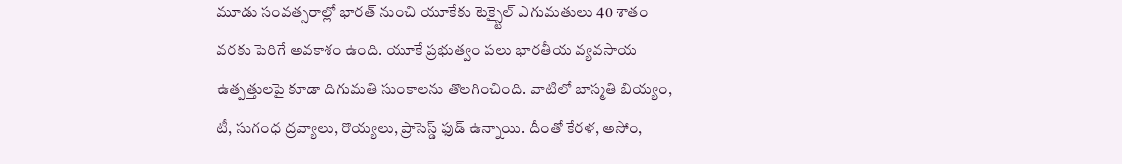మూడు సంవత్సరాల్లో భారత్ నుంచి యూకేకు టెక్స్టైల్ ఎగుమతులు 40 శాతం వరకు పెరిగే అవకాశం ఉంది. యూకే ప్రభుత్వం పలు భారతీయ వ్యవసాయ ఉత్పత్తులపై కూడా దిగుమతి సుంకాలను తొలగించింది. వాటిలో బాస్మతి బియ్యం, టీ, సుగంధ ద్రవ్యాలు, రొయ్యలు, ప్రాసెస్డ్ ఫుడ్ ఉన్నాయి. దీంతో కేరళ, అసోం,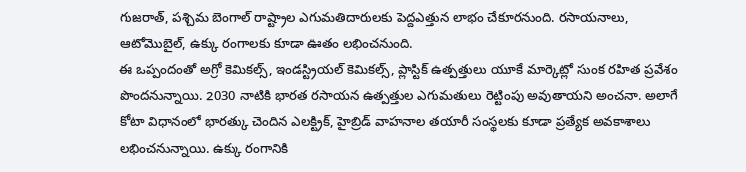గుజరాత్, పశ్చిమ బెంగాల్ రాష్ట్రాల ఎగుమతిదారులకు పెద్దఎత్తున లాభం చేకూరనుంది. రసాయనాలు, ఆటోమొబైల్, ఉక్కు రంగాలకు కూడా ఊతం లభించనుంది.
ఈ ఒప్పందంతో అగ్రో కెమికల్స్, ఇండస్ట్రియల్ కెమికల్స్, ప్లాస్టిక్ ఉత్పత్తులు యూకే మార్కెట్లో సుంక రహిత ప్రవేశం పొందనున్నాయి. 2030 నాటికి భారత రసాయన ఉత్పత్తుల ఎగుమతులు రెట్టింపు అవుతాయని అంచనా. అలాగే కోటా విధానంలో భారత్కు చెందిన ఎలక్ట్రిక్, హైబ్రిడ్ వాహనాల తయారీ సంస్థలకు కూడా ప్రత్యేక అవకాశాలు లభించనున్నాయి. ఉక్కు రంగానికి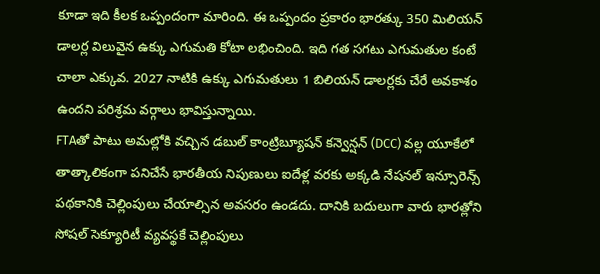కూడా ఇది కీలక ఒప్పందంగా మారింది. ఈ ఒప్పందం ప్రకారం భారత్కు 350 మిలియన్ డాలర్ల విలువైన ఉక్కు ఎగుమతి కోటా లభించింది. ఇది గత సగటు ఎగుమతుల కంటే చాలా ఎక్కువ. 2027 నాటికి ఉక్కు ఎగుమతులు 1 బిలియన్ డాలర్లకు చేరే అవకాశం ఉందని పరిశ్రమ వర్గాలు భావిస్తున్నాయి.
FTAతో పాటు అమల్లోకి వచ్చిన డబుల్ కాంట్రిబ్యూషన్ కన్వెన్షన్ (DCC) వల్ల యూకేలో తాత్కాలికంగా పనిచేసే భారతీయ నిపుణులు ఐదేళ్ల వరకు అక్కడి నేషనల్ ఇన్సూరెన్స్ పథకానికి చెల్లింపులు చేయాల్సిన అవసరం ఉండదు. దానికి బదులుగా వారు భారత్లోని సోషల్ సెక్యూరిటీ వ్యవస్థకే చెల్లింపులు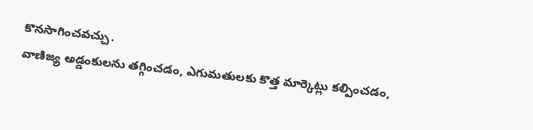కొనసాగించవచ్చు.
వాణిజ్య అడ్డంకులను తగ్గించడం, ఎగుమతులకు కొత్త మార్కెట్లు కల్పించడం,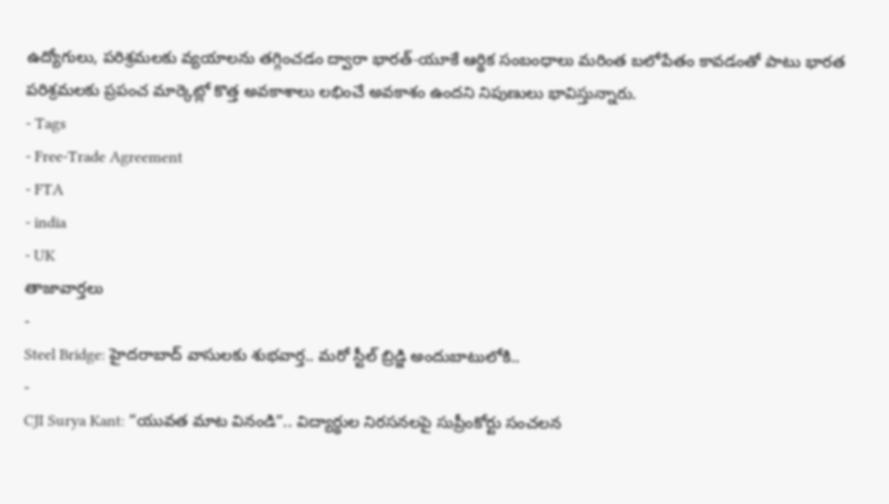ఉద్యోగులు, పరిశ్రమలకు వ్యయాలను తగ్గించడం ద్వారా భారత్-యూకే ఆర్థిక సంబంధాలు మరింత బలోపేతం కావడంతో పాటు భారత పరిశ్రమలకు ప్రపంచ మార్కెట్లో కొత్త అవకాశాలు లభించే అవకాశం ఉందని నిపుణులు భావిస్తున్నారు.
- Tags
- Free-Trade Agreement
- FTA
- india
- UK
తాజావార్తలు
-
Steel Bridge: హైదరాబాద్ వాసులకు శుభవార్త.. మరో స్టీల్ బ్రిడ్జి అందుబాటులోకి..
-
CJI Surya Kant: “యువత మాట వినండి”.. విద్యార్థుల నిరసనలపై సుప్రీంకోర్టు సంచలన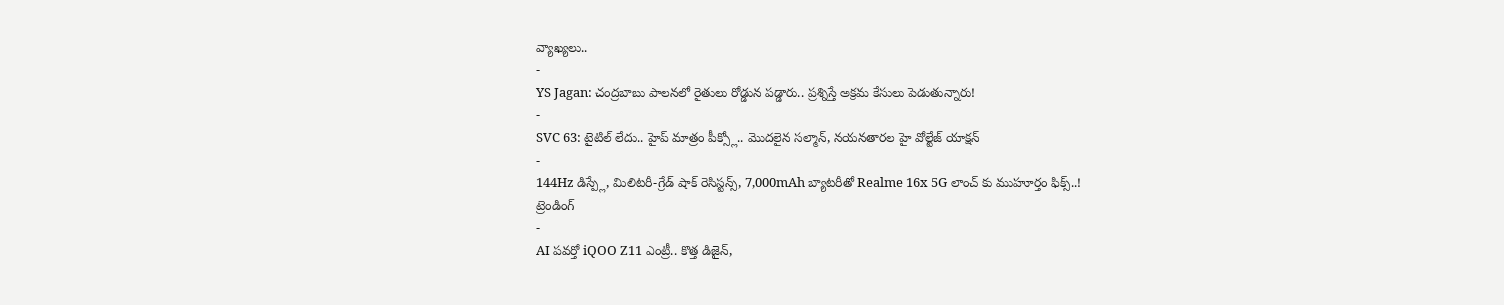వ్యాఖ్యలు..
-
YS Jagan: చంద్రబాబు పాలనలో రైతులు రోడ్డున పడ్డారు.. ప్రశ్నిస్తే అక్రమ కేసులు పెడుతున్నారు!
-
SVC 63: టైటిల్ లేదు.. హైప్ మాత్రం పీక్స్లో.. మొదలైన సల్మాన్, నయనతారల హై వోల్టేజ్ యాక్షన్
-
144Hz డిస్ప్లే, మిలిటరీ-గ్రేడ్ షాక్ రెసిస్టన్స్, 7,000mAh బ్యాటరీతో Realme 16x 5G లాంచ్ కు ముహూర్తం ఫిక్స్..!
ట్రెండింగ్
-
AI పవర్తో iQOO Z11 ఎంట్రీ.. కొత్త డిజైన్,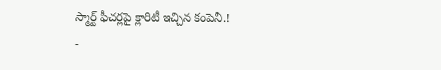స్మార్ట్ ఫీచర్లపై క్లారిటీ ఇచ్చిన కంపెనీ.!
-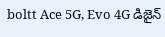boltt Ace 5G, Evo 4G డిజైన్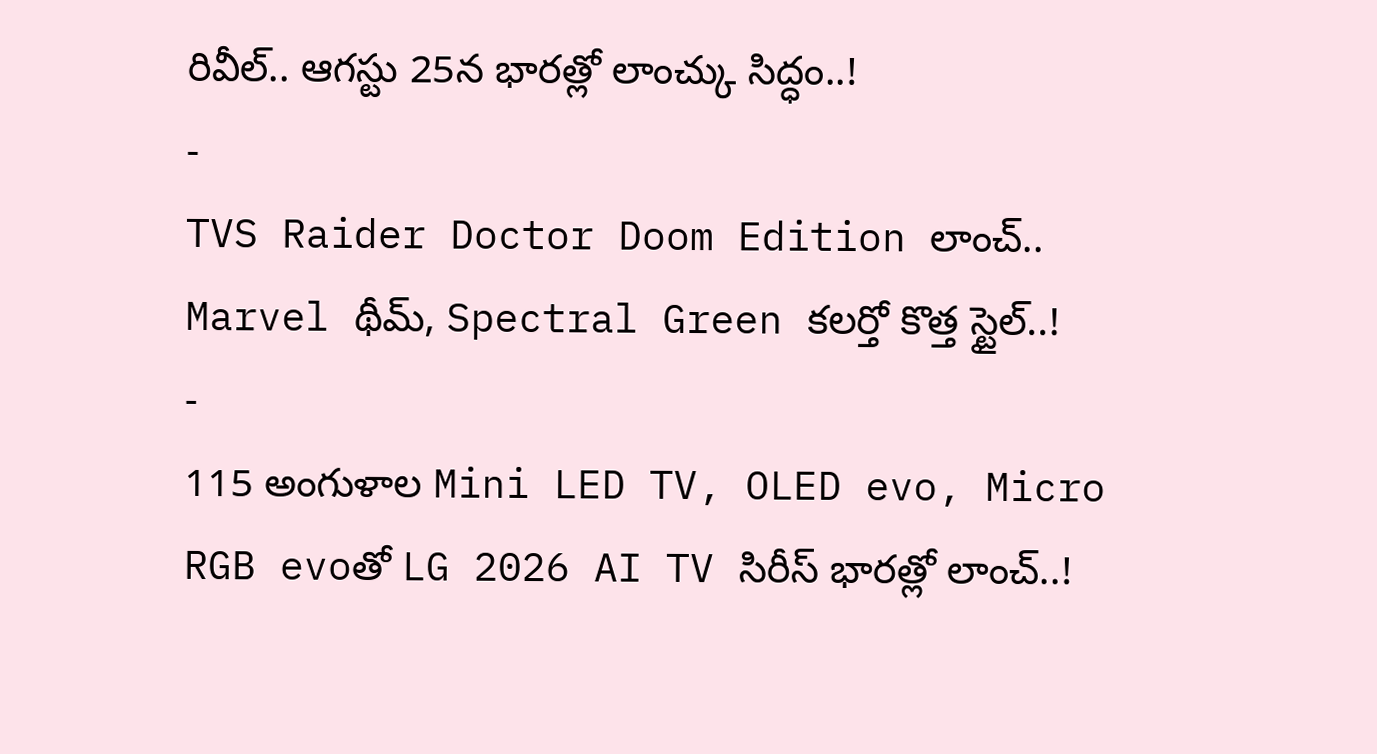రివీల్.. ఆగస్టు 25న భారత్లో లాంచ్కు సిద్ధం..!
-
TVS Raider Doctor Doom Edition లాంచ్.. Marvel థీమ్, Spectral Green కలర్తో కొత్త స్టైల్..!
-
115 అంగుళాల Mini LED TV, OLED evo, Micro RGB evoతో LG 2026 AI TV సిరీస్ భారత్లో లాంచ్..!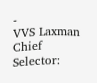-
VVS Laxman Chief Selector: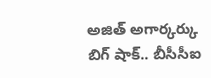అజిత్ అగార్కర్కు బిగ్ షాక్.. బీసీసీఐ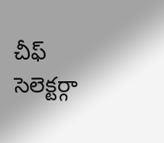చీఫ్ సెలెక్టర్గా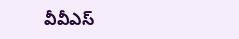వీవీఎస్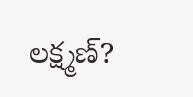లక్ష్మణ్?